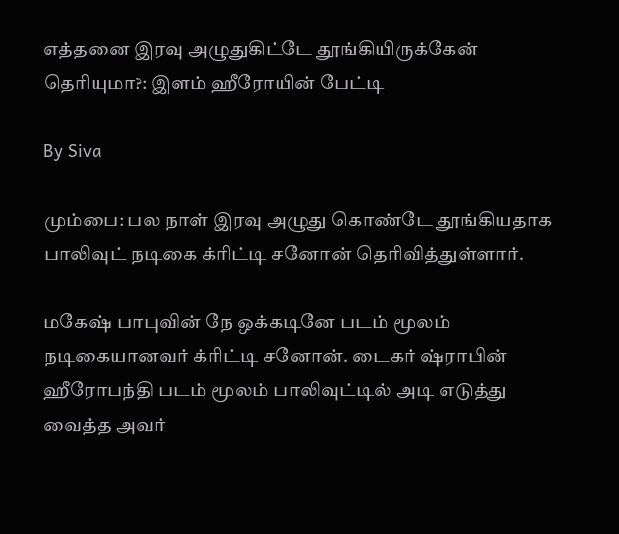எத்தனை இரவு அழுதுகிட்டே தூங்கியிருக்கேன் தெரியுமா?: இளம் ஹீரோயின் பேட்டி

By Siva

மும்பை: பல நாள் இரவு அழுது கொண்டே தூங்கியதாக பாலிவுட் நடிகை க்ரிட்டி சனோன் தெரிவித்துள்ளார்.

மகேஷ் பாபுவின் நே ஒக்கடினே படம் மூலம் நடிகையானவர் க்ரிட்டி சனோன். டைகர் ஷ்ராபின் ஹீரோபந்தி படம் மூலம் பாலிவுட்டில் அடி எடுத்து வைத்த அவர்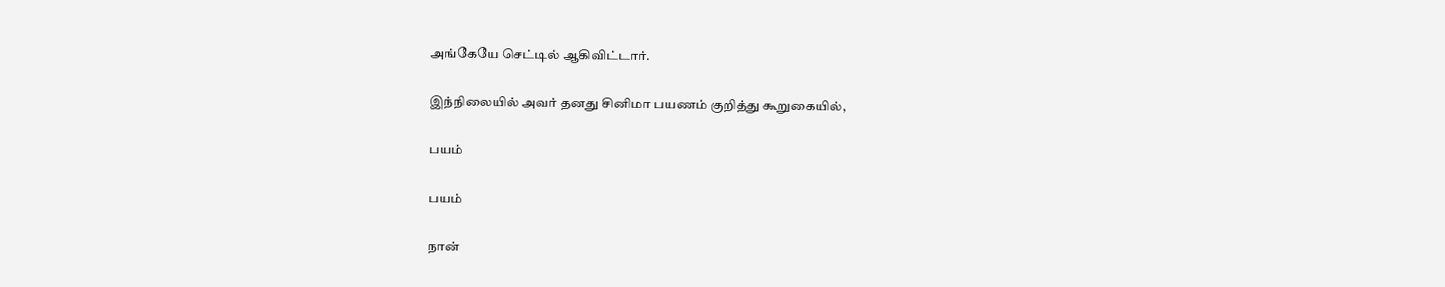அங்கேயே செட்டில் ஆகிவிட்டார்.

இந்நிலையில் அவர் தனது சினிமா பயணம் குறித்து கூறுகையில்,

பயம்

பயம்

நான்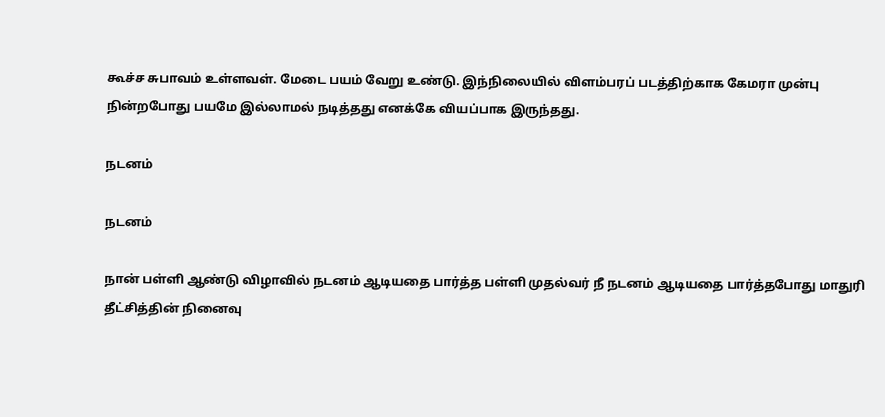கூச்ச சுபாவம் உள்ளவள். மேடை பயம் வேறு உண்டு. இந்நிலையில் விளம்பரப் படத்திற்காக கேமரா முன்பு நின்றபோது பயமே இல்லாமல் நடித்தது எனக்கே வியப்பாக இருந்தது.

நடனம்

நடனம்

நான் பள்ளி ஆண்டு விழாவில் நடனம் ஆடியதை பார்த்த பள்ளி முதல்வர் நீ நடனம் ஆடியதை பார்த்தபோது மாதுரி தீட்சித்தின் நினைவு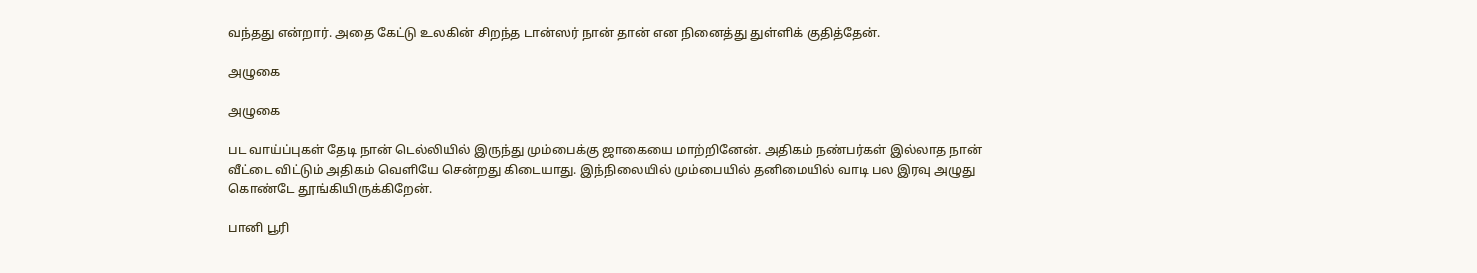வந்தது என்றார். அதை கேட்டு உலகின் சிறந்த டான்ஸர் நான் தான் என நினைத்து துள்ளிக் குதித்தேன்.

அழுகை

அழுகை

பட வாய்ப்புகள் தேடி நான் டெல்லியில் இருந்து மும்பைக்கு ஜாகையை மாற்றினேன். அதிகம் நண்பர்கள் இல்லாத நான் வீட்டை விட்டும் அதிகம் வெளியே சென்றது கிடையாது. இந்நிலையில் மும்பையில் தனிமையில் வாடி பல இரவு அழுது கொண்டே தூங்கியிருக்கிறேன்.

பானி பூரி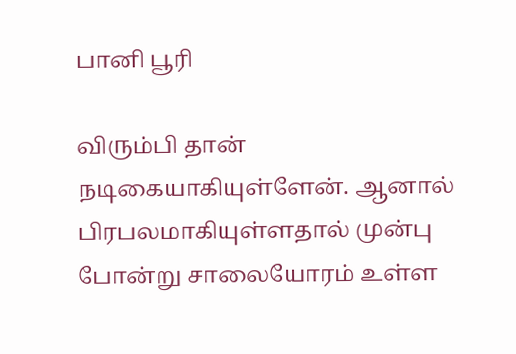பானி பூரி

விரும்பி தான் நடிகையாகியுள்ளேன். ஆனால் பிரபலமாகியுள்ளதால் முன்பு போன்று சாலையோரம் உள்ள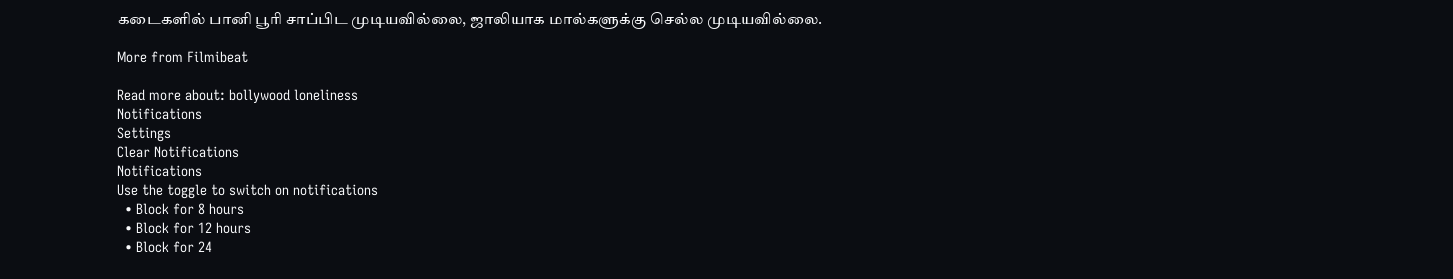கடைகளில் பானி பூரி சாப்பிட முடியவில்லை, ஜாலியாக மால்களுக்கு செல்ல முடியவில்லை.

More from Filmibeat

Read more about: bollywood loneliness
Notifications
Settings
Clear Notifications
Notifications
Use the toggle to switch on notifications
  • Block for 8 hours
  • Block for 12 hours
  • Block for 24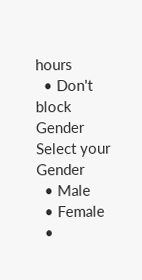hours
  • Don't block
Gender
Select your Gender
  • Male
  • Female
  •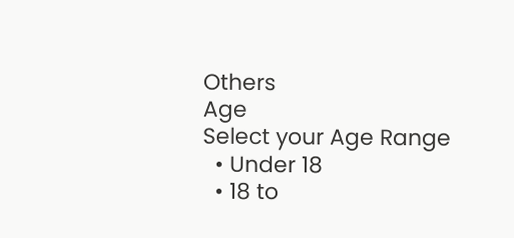Others
Age
Select your Age Range
  • Under 18
  • 18 to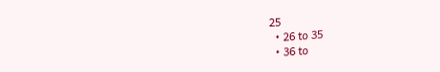25
  • 26 to 35
  • 36 to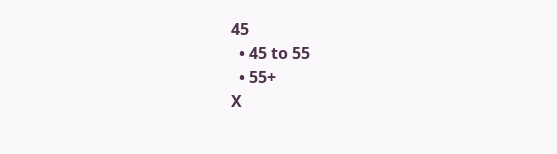45
  • 45 to 55
  • 55+
X